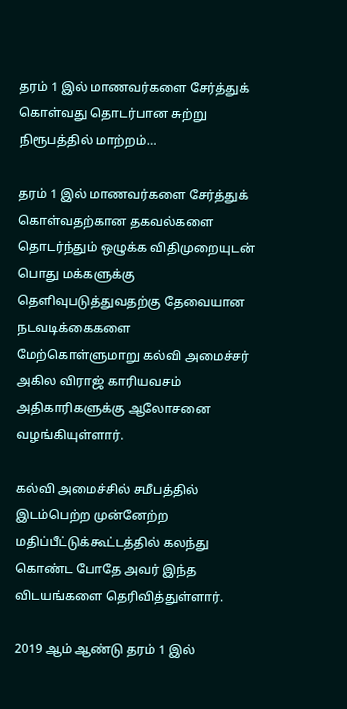தரம் 1 இல் மாணவர்களை சேர்த்துக் கொள்வது தொடர்பான சுற்று நிரூபத்தில் மாற்றம்…

தரம் 1 இல் மாணவர்களை சேர்த்துக் கொள்வதற்கான தகவல்களை தொடர்ந்தும் ஒழுக்க விதிமுறையுடன் பொது மக்களுக்கு தெளிவுபடுத்துவதற்கு தேவையான நடவடிக்கைகளை மேற்கொள்ளுமாறு கல்வி அமைச்சர் அகில விராஜ் காரியவசம் அதிகாரிகளுக்கு ஆலோசனை வழங்கியுள்ளார்.

கல்வி அமைச்சில் சமீபத்தில் இடம்பெற்ற முன்னேற்ற மதிப்பீட்டுக்கூட்டத்தில் கலந்து கொண்ட போதே அவர் இந்த விடயங்களை தெரிவித்துள்ளார்.

2019 ஆம் ஆண்டு தரம் 1 இல்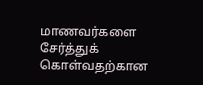மாணவர்களை சேர்த்துக் கொள்வதற்கான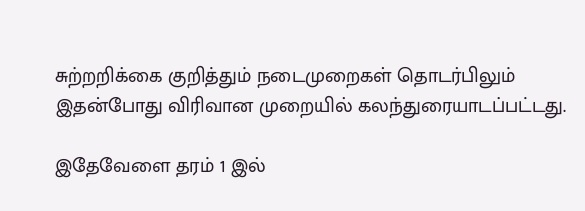சுற்றறிக்கை குறித்தும் நடைமுறைகள் தொடர்பிலும் இதன்போது விரிவான முறையில் கலந்துரையாடப்பட்டது.

இதேவேளை தரம் 1 இல்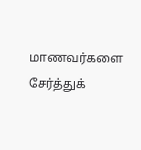மாணவர்களை சேர்த்துக்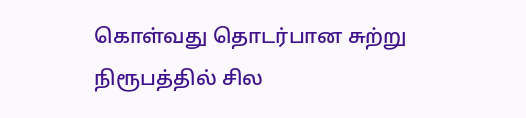கொள்வது தொடர்பான சுற்று நிரூபத்தில் சில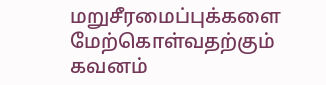மறுசீரமைப்புக்களை மேற்கொள்வதற்கும் கவனம்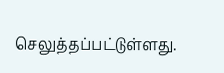செலுத்தப்பட்டுள்ளது.